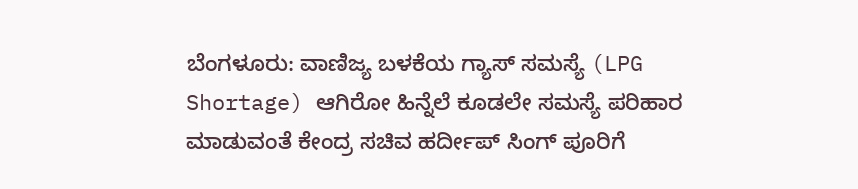ಬೆಂಗಳೂರು: ವಾಣಿಜ್ಯ ಬಳಕೆಯ ಗ್ಯಾಸ್ ಸಮಸ್ಯೆ (LPG Shortage) ಆಗಿರೋ ಹಿನ್ನೆಲೆ ಕೂಡಲೇ ಸಮಸ್ಯೆ ಪರಿಹಾರ ಮಾಡುವಂತೆ ಕೇಂದ್ರ ಸಚಿವ ಹರ್ದೀಪ್ ಸಿಂಗ್ ಪೂರಿಗೆ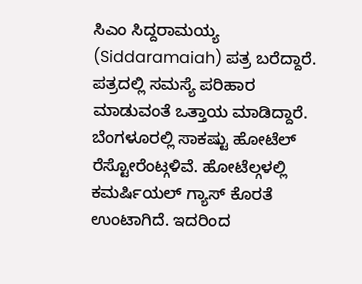ಸಿಎಂ ಸಿದ್ದರಾಮಯ್ಯ (Siddaramaiah) ಪತ್ರ ಬರೆದ್ದಾರೆ. ಪತ್ರದಲ್ಲಿ ಸಮಸ್ಯೆ ಪರಿಹಾರ ಮಾಡುವಂತೆ ಒತ್ತಾಯ ಮಾಡಿದ್ದಾರೆ.
ಬೆಂಗಳೂರಲ್ಲಿ ಸಾಕಷ್ಟು ಹೋಟೆಲ್ ರೆಸ್ಟೋರೆಂಟ್ಗಳಿವೆ. ಹೋಟೆಲ್ಗಳಲ್ಲಿ ಕಮರ್ಷಿಯಲ್ ಗ್ಯಾಸ್ ಕೊರತೆ ಉಂಟಾಗಿದೆ. ಇದರಿಂದ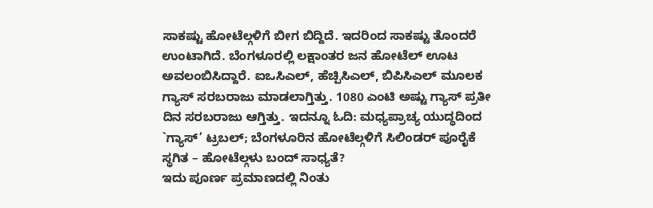ಸಾಕಷ್ಟು ಹೋಟೆಲ್ಗಳಿಗೆ ಬೀಗ ಬಿದ್ದಿದೆ. ಇದರಿಂದ ಸಾಕಷ್ಟು ತೊಂದರೆ ಉಂಟಾಗಿದೆ. ಬೆಂಗಳೂರಲ್ಲಿ ಲಕ್ಷಾಂತರ ಜನ ಹೋಟೆಲ್ ಊಟ ಅವಲಂಬಿಸಿದ್ದಾರೆ. ಐಒಸಿಎಲ್, ಹೆಚ್ಪಿಸಿಎಲ್, ಬಿಪಿಸಿಎಲ್ ಮೂಲಕ ಗ್ಯಾಸ್ ಸರಬರಾಜು ಮಾಡಲಾಗ್ತಿತ್ತು. 1080 ಎಂಟಿ ಅಷ್ಟು ಗ್ಯಾಸ್ ಪ್ರತೀ ದಿನ ಸರಬರಾಜು ಆಗ್ತಿತ್ತು. ಇದನ್ನೂ ಓದಿ: ಮಧ್ಯಪ್ರಾಚ್ಯ ಯುದ್ಧದಿಂದ `ಗ್ಯಾಸ್’ ಟ್ರಬಲ್; ಬೆಂಗಳೂರಿನ ಹೋಟೆಲ್ಗಳಿಗೆ ಸಿಲಿಂಡರ್ ಪೂರೈಕೆ ಸ್ಥಗಿತ – ಹೋಟೆಲ್ಗಳು ಬಂದ್ ಸಾಧ್ಯತೆ?
ಇದು ಪೂರ್ಣ ಪ್ರಮಾಣದಲ್ಲಿ ನಿಂತು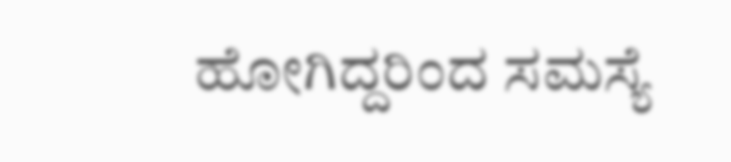ಹೋಗಿದ್ದರಿಂದ ಸಮಸ್ಯೆ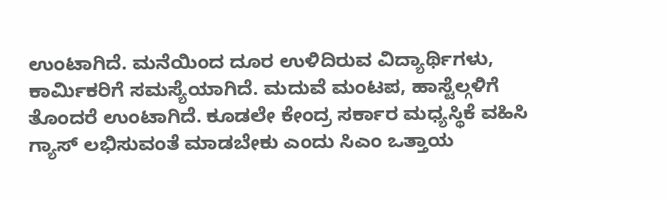ಉಂಟಾಗಿದೆ. ಮನೆಯಿಂದ ದೂರ ಉಳಿದಿರುವ ವಿದ್ಯಾರ್ಥಿಗಳು, ಕಾರ್ಮಿಕರಿಗೆ ಸಮಸ್ಯೆಯಾಗಿದೆ. ಮದುವೆ ಮಂಟಪ, ಹಾಸ್ಟೆಲ್ಗಳಿಗೆ ತೊಂದರೆ ಉಂಟಾಗಿದೆ. ಕೂಡಲೇ ಕೇಂದ್ರ ಸರ್ಕಾರ ಮಧ್ಯಸ್ಥಿಕೆ ವಹಿಸಿ ಗ್ಯಾಸ್ ಲಭಿಸುವಂತೆ ಮಾಡಬೇಕು ಎಂದು ಸಿಎಂ ಒತ್ತಾಯ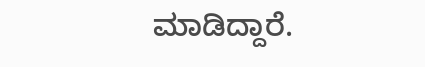ಮಾಡಿದ್ದಾರೆ.